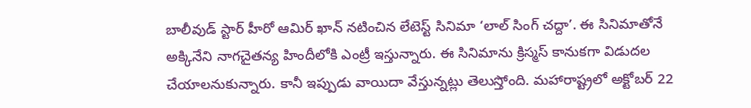బాలీవుడ్ స్టార్ హీరో ఆమిర్ ఖాన్ నటించిన లేటెస్ట్ సినిమా ‘లాల్ సింగ్ చద్దా’. ఈ సినిమాతోనే అక్కినేని నాగచైతన్య హిందీలోకి ఎంట్రీ ఇస్తున్నారు. ఈ సినిమాను క్రిస్మస్ కానుకగా విడుదల చేయాలనుకున్నారు. కానీ ఇప్పుడు వాయిదా వేస్తున్నట్లు తెలుస్తోంది. మహారాష్ట్రలో అక్టోబర్ 22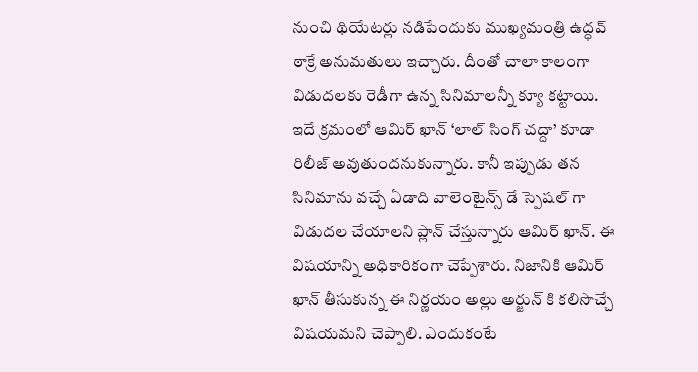నుంచి థియేటర్లు నడిపేందుకు ముఖ్యమంత్రి ఉద్ధవ్ ఠాక్రే అనుమతులు ఇచ్చారు. దీంతో చాలా కాలంగా విడుదలకు రెడీగా ఉన్న సినిమాలన్నీ క్యూ కట్టాయి.
ఇదే క్రమంలో ఆమిర్ ఖాన్ ‘లాల్ సింగ్ చద్దా’ కూడా రిలీజ్ అవుతుందనుకున్నారు. కానీ ఇప్పుడు తన సినిమాను వచ్చే ఏడాది వాలెంటైన్స్ డే స్పెషల్ గా విడుదల చేయాలని ప్లాన్ చేస్తున్నారు ఆమిర్ ఖాన్. ఈ విషయాన్ని అధికారికంగా చెప్పేశారు. నిజానికి ఆమిర్ ఖాన్ తీసుకున్న ఈ నిర్ణయం అల్లు అర్జున్ కి కలిసొచ్చే విషయమని చెప్పాలి. ఎందుకంటే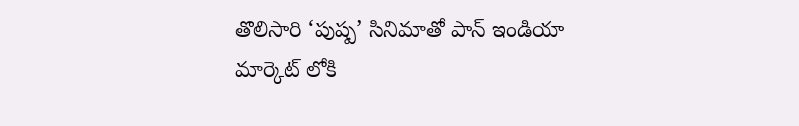తొలిసారి ‘పుష్ప’ సినిమాతో పాన్ ఇండియా మార్కెట్ లోకి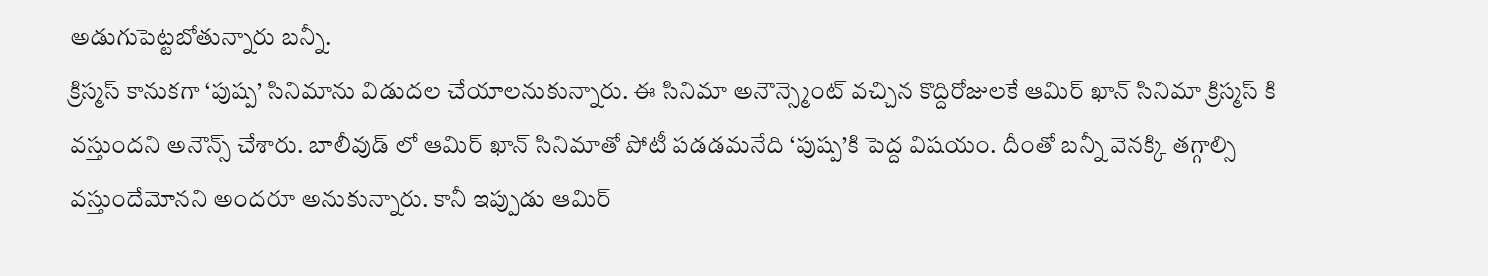అడుగుపెట్టబోతున్నారు బన్నీ.
క్రిస్మస్ కానుకగా ‘పుష్ప’ సినిమాను విడుదల చేయాలనుకున్నారు. ఈ సినిమా అనౌన్స్మెంట్ వచ్చిన కొద్దిరోజులకే ఆమిర్ ఖాన్ సినిమా క్రిస్మస్ కి వస్తుందని అనౌన్స్ చేశారు. బాలీవుడ్ లో ఆమిర్ ఖాన్ సినిమాతో పోటీ పడడమనేది ‘పుష్ప’కి పెద్ద విషయం. దీంతో బన్నీ వెనక్కి తగ్గాల్సి వస్తుందేమోనని అందరూ అనుకున్నారు. కానీ ఇప్పుడు ఆమిర్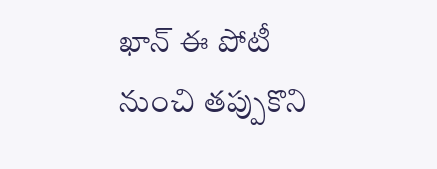ఖాన్ ఈ పోటీ నుంచి తప్పుకొని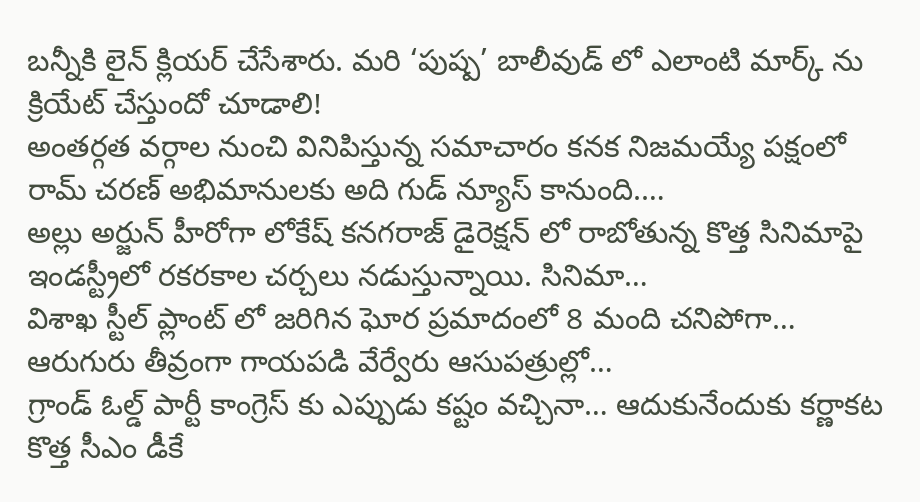బన్నీకి లైన్ క్లియర్ చేసేశారు. మరి ‘పుష్ప’ బాలీవుడ్ లో ఎలాంటి మార్క్ ను క్రియేట్ చేస్తుందో చూడాలి!
అంతర్గత వర్గాల నుంచి వినిపిస్తున్న సమాచారం కనక నిజమయ్యే పక్షంలో రామ్ చరణ్ అభిమానులకు అది గుడ్ న్యూస్ కానుంది.…
అల్లు అర్జున్ హీరోగా లోకేష్ కనగరాజ్ డైరెక్షన్ లో రాబోతున్న కొత్త సినిమాపై ఇండస్ట్రీలో రకరకాల చర్చలు నడుస్తున్నాయి. సినిమా…
విశాఖ స్టీల్ ప్లాంట్ లో జరిగిన ఘోర ప్రమాదంలో 8 మంది చనిపోగా… ఆరుగురు తీవ్రంగా గాయపడి వేర్వేరు ఆసుపత్రుల్లో…
గ్రాండ్ ఓల్డ్ పార్టీ కాంగ్రెస్ కు ఎప్పుడు కష్టం వచ్చినా… ఆదుకునేందుకు కర్ణాకట కొత్త సీఎం డీకే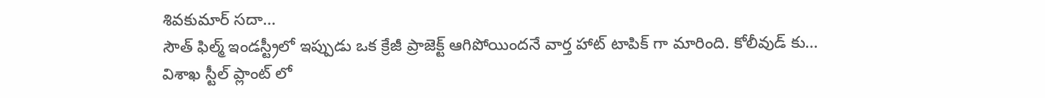శివకుమార్ సదా…
సౌత్ ఫిల్మ్ ఇండస్ట్రీలో ఇప్పుడు ఒక క్రేజీ ప్రాజెక్ట్ ఆగిపోయిందనే వార్త హాట్ టాపిక్ గా మారింది. కోలీవుడ్ కు…
విశాఖ స్టీల్ ప్లాంట్ లో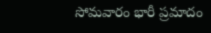సోమవారం భారీ ప్రమాదం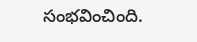సంభవించింది.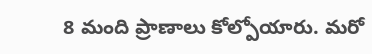8 మంది ప్రాణాలు కోల్పోయారు. మరో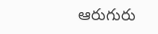ఆరుగురు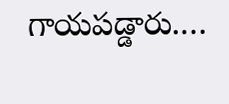గాయపడ్డారు.…